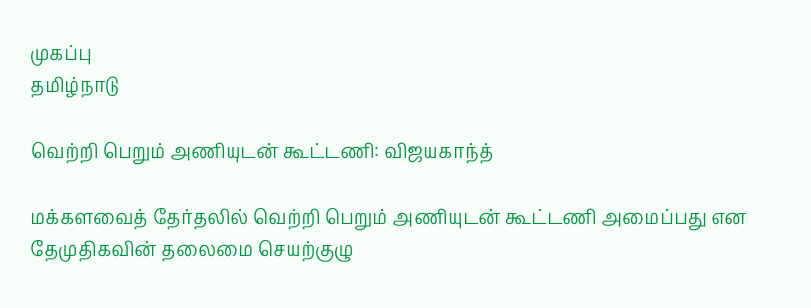முகப்பு
தமிழ்நாடு

வெற்றி பெறும் அணியுடன் கூட்டணி: விஜயகாந்த்

மக்களவைத் தேர்தலில் வெற்றி பெறும் அணியுடன் கூட்டணி அமைப்பது என தேமுதிகவின் தலைமை செயற்குழு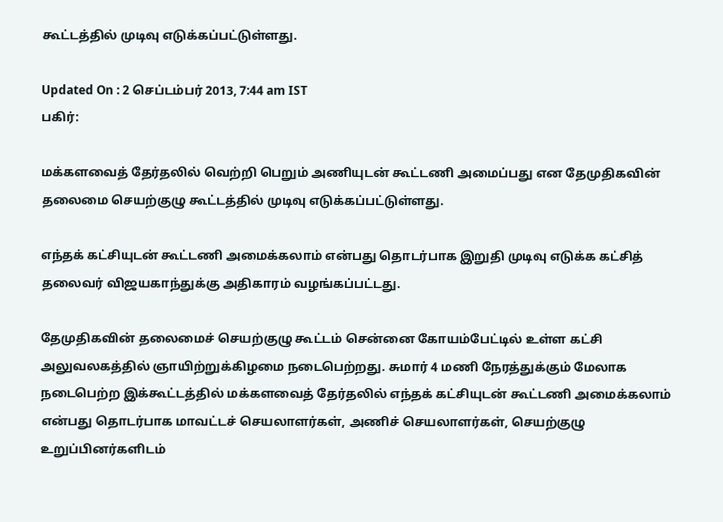கூட்டத்தில் முடிவு எடுக்கப்பட்டுள்ளது.

Updated On : 2 செப்டம்பர் 2013, 7:44 am IST
பகிர்:

மக்களவைத் தேர்தலில் வெற்றி பெறும் அணியுடன் கூட்டணி அமைப்பது என தேமுதிகவின் தலைமை செயற்குழு கூட்டத்தில் முடிவு எடுக்கப்பட்டுள்ளது.

எந்தக் கட்சியுடன் கூட்டணி அமைக்கலாம் என்பது தொடர்பாக இறுதி முடிவு எடுக்க கட்சித் தலைவர் விஜயகாந்துக்கு அதிகாரம் வழங்கப்பட்டது.

தேமுதிகவின் தலைமைச் செயற்குழு கூட்டம் சென்னை கோயம்பேட்டில் உள்ள கட்சி அலுவலகத்தில் ஞாயிற்றுக்கிழமை நடைபெற்றது. சுமார் 4 மணி நேரத்துக்கும் மேலாக நடைபெற்ற இக்கூட்டத்தில் மக்களவைத் தேர்தலில் எந்தக் கட்சியுடன் கூட்டணி அமைக்கலாம் என்பது தொடர்பாக மாவட்டச் செயலாளர்கள், அணிச் செயலாளர்கள், செயற்குழு உறுப்பினர்களிடம்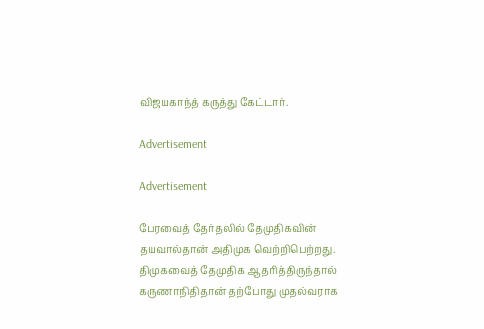விஜயகாந்த் கருத்து கேட்டார்.

Advertisement

Advertisement

பேரவைத் தேர்தலில் தேமுதிகவின் தயவால்தான் அதிமுக வெற்றிபெற்றது. திமுகவைத் தேமுதிக ஆதரித்திருந்தால் கருணாநிதிதான் தற்போது முதல்வராக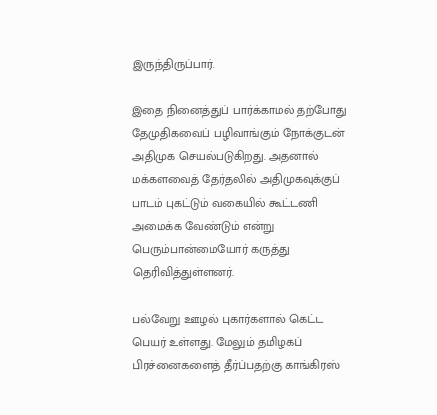இருந்திருப்பார்.

இதை நினைத்துப் பார்க்காமல் தற்போது தேமுதிகவைப் பழிவாங்கும் நோக்குடன் அதிமுக செயல்படுகிறது. அதனால் மக்களவைத் தேர்தலில் அதிமுகவுக்குப் பாடம் புகட்டும் வகையில் கூட்டணி அமைக்க வேண்டும் என்று பெரும்பான்மையோர் கருத்து தெரிவித்துள்ளனர்.

பல்வேறு ஊழல் புகார்களால் கெட்ட பெயர் உள்ளது. மேலும் தமிழகப் பிரச்னைகளைத் தீர்ப்பதற்கு காங்கிரஸ்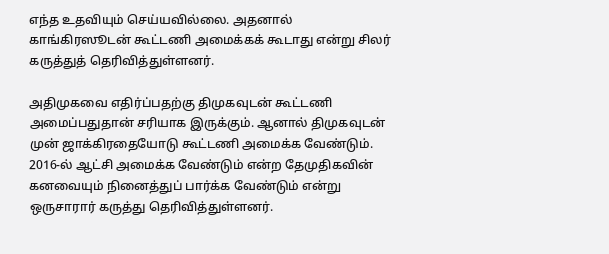எந்த உதவியும் செய்யவில்லை. அதனால் காங்கிரஸூடன் கூட்டணி அமைக்கக் கூடாது என்று சிலர் கருத்துத் தெரிவித்துள்ளனர்.

அதிமுகவை எதிர்ப்பதற்கு திமுகவுடன் கூட்டணி அமைப்பதுதான் சரியாக இருக்கும். ஆனால் திமுகவுடன் முன் ஜாக்கிரதையோடு கூட்டணி அமைக்க வேண்டும். 2016-ல் ஆட்சி அமைக்க வேண்டும் என்ற தேமுதிகவின் கனவையும் நினைத்துப் பார்க்க வேண்டும் என்று ஒருசாரார் கருத்து தெரிவித்துள்ளனர்.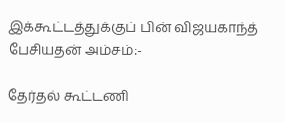இக்கூட்டத்துக்குப் பின் விஜயகாந்த் பேசியதன் அம்சம்:-

தேர்தல் கூட்டணி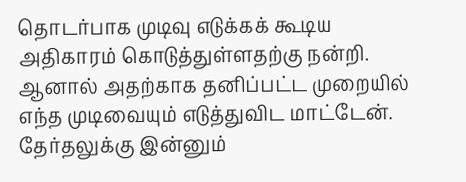தொடர்பாக முடிவு எடுக்கக் கூடிய அதிகாரம் கொடுத்துள்ளதற்கு நன்றி. ஆனால் அதற்காக தனிப்பட்ட முறையில் எந்த முடிவையும் எடுத்துவிட மாட்டேன். தேர்தலுக்கு இன்னும்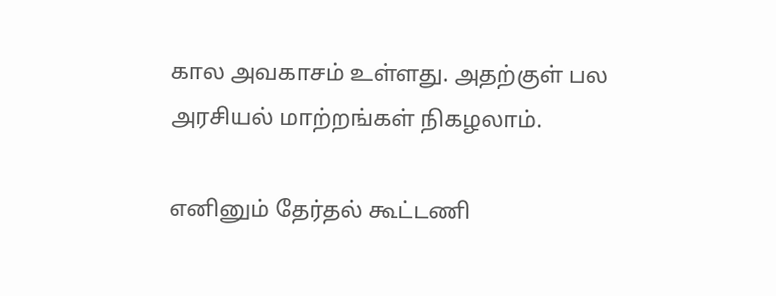கால அவகாசம் உள்ளது. அதற்குள் பல அரசியல் மாற்றங்கள் நிகழலாம்.

எனினும் தேர்தல் கூட்டணி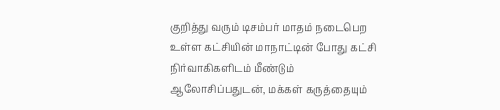குறித்து வரும் டிசம்பர் மாதம் நடைபெற உள்ள கட்சியின் மாநாட்டின் போது கட்சி நிர்வாகிகளிடம் மீண்டும் ஆலோசிப்பதுடன், மக்கள் கருத்தையும்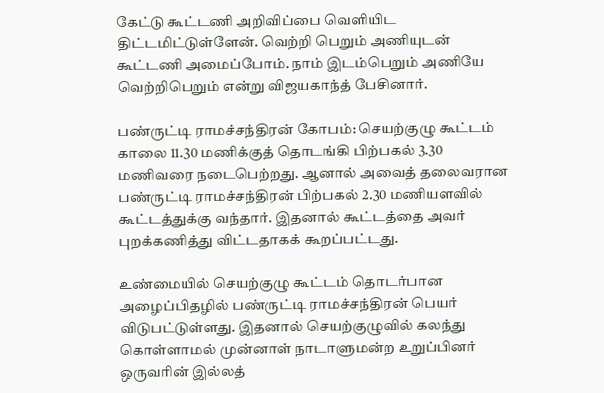கேட்டு கூட்டணி அறிவிப்பை வெளியிட திட்டமிட்டுள்ளேன். வெற்றி பெறும் அணியுடன் கூட்டணி அமைப்போம். நாம் இடம்பெறும் அணியே வெற்றிபெறும் என்று விஜயகாந்த் பேசினார்.

பண்ருட்டி ராமச்சந்திரன் கோபம்: செயற்குழு கூட்டம் காலை 11.30 மணிக்குத் தொடங்கி பிற்பகல் 3.30 மணிவரை நடைபெற்றது. ஆனால் அவைத் தலைவரான பண்ருட்டி ராமச்சந்திரன் பிற்பகல் 2.30 மணியளவில் கூட்டத்துக்கு வந்தார். இதனால் கூட்டத்தை அவர் புறக்கணித்து விட்டதாகக் கூறப்பட்டது.

உண்மையில் செயற்குழு கூட்டம் தொடர்பான அழைப்பிதழில் பண்ருட்டி ராமச்சந்திரன் பெயர் விடுபட்டுள்ளது. இதனால் செயற்குழுவில் கலந்து கொள்ளாமல் முன்னாள் நாடாளுமன்ற உறுப்பினர் ஒருவரின் இல்லத்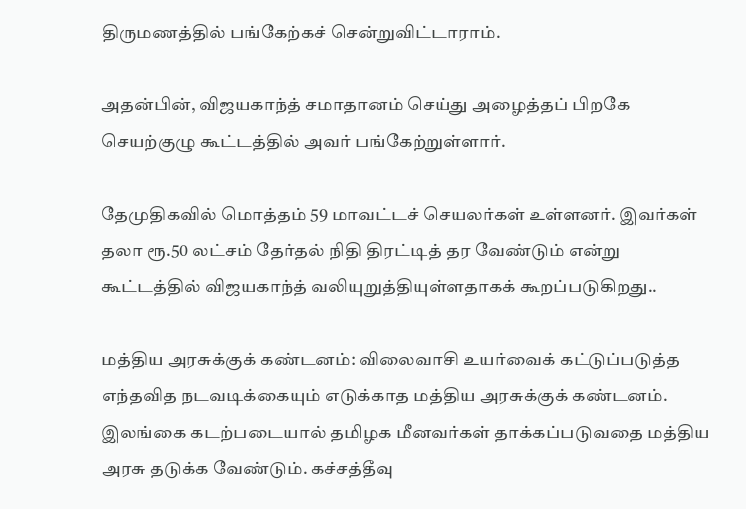திருமணத்தில் பங்கேற்கச் சென்றுவிட்டாராம்.

அதன்பின், விஜயகாந்த் சமாதானம் செய்து அழைத்தப் பிறகே செயற்குழு கூட்டத்தில் அவர் பங்கேற்றுள்ளார்.

தேமுதிகவில் மொத்தம் 59 மாவட்டச் செயலர்கள் உள்ளனர். இவர்கள் தலா ரூ.50 லட்சம் தேர்தல் நிதி திரட்டித் தர வேண்டும் என்று கூட்டத்தில் விஜயகாந்த் வலியுறுத்தியுள்ளதாகக் கூறப்படுகிறது..

மத்திய அரசுக்குக் கண்டனம்: விலைவாசி உயர்வைக் கட்டுப்படுத்த எந்தவித நடவடிக்கையும் எடுக்காத மத்திய அரசுக்குக் கண்டனம். இலங்கை கடற்படையால் தமிழக மீனவர்கள் தாக்கப்படுவதை மத்திய அரசு தடுக்க வேண்டும். கச்சத்தீவு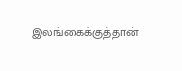இலங்கைக்குத்தான்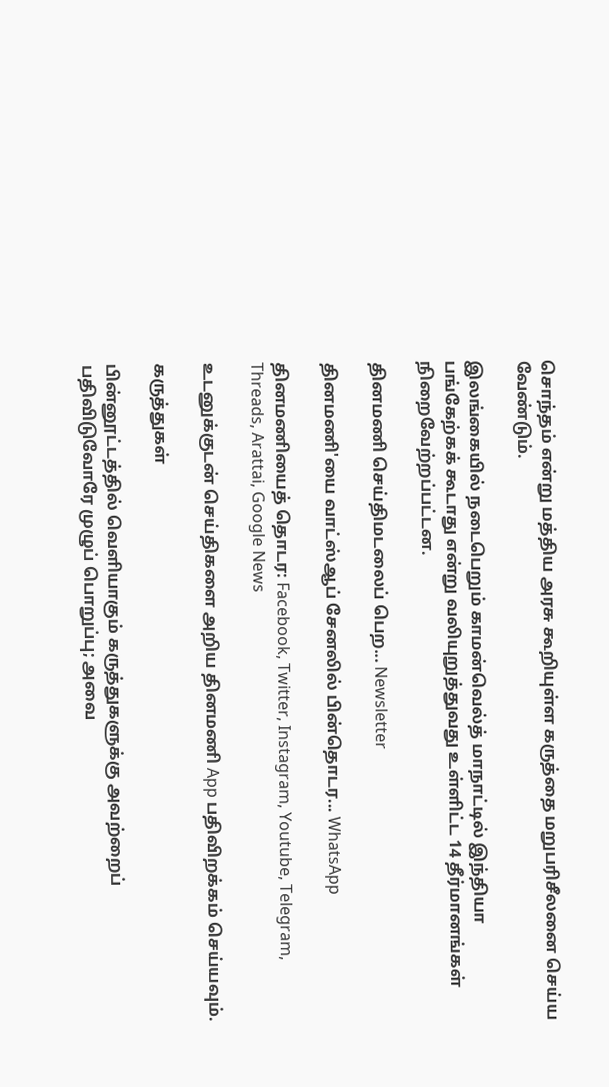சொந்தம் என்று மத்திய அரசு கூறியுள்ள கருத்தை மறுபரிசீலனை செய்ய வேண்டும்.

இலங்கையில் நடைபெறும் காமன்வெல்த் மாநாட்டில் இந்தியா பங்கேற்கக் கூடாது என்று வலியுறுத்துவது உள்ளிட்ட 14 தீர்மானங்கள் நிறைவேற்றப்பட்டன.

தினமணி செய்திமடலைப் பெற... Newsletter

தினமணி'யை வாட்ஸ்ஆப் சேனலில் பின்தொடர... WhatsApp

தினமணியைத் தொடர: Facebook, Twitter, Instagram, Youtube, Telegram, Threads, Arattai, Google News

உடனுக்குடன் செய்திகளை அறிய தினமணி App பதிவிறக்கம் செய்யவும்.

கருத்துகள்

பின்னூட்டத்தில் வெளியாகும் கருத்துகளுக்கு அவற்றைப் பதிவிடுவோரே முழுப் பொறுப்பு; அவை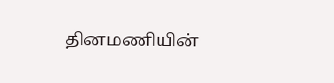தினமணியின்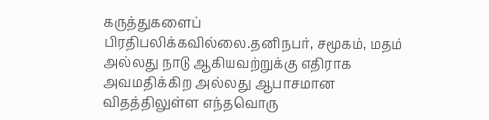கருத்துகளைப் பிரதிபலிக்கவில்லை.தனிநபர், சமூகம், மதம் அல்லது நாடு ஆகியவற்றுக்கு எதிராக அவமதிக்கிற அல்லது ஆபாசமான விதத்திலுள்ள எந்தவொரு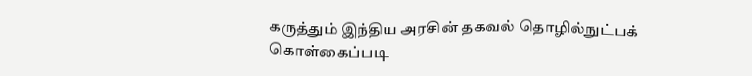கருத்தும் இந்திய அரசின் தகவல் தொழில்நுட்பக் கொள்கைப்படி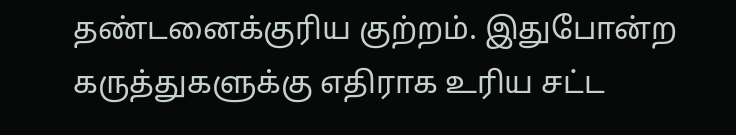தண்டனைக்குரிய குற்றம். இதுபோன்ற கருத்துகளுக்கு எதிராக உரிய சட்ட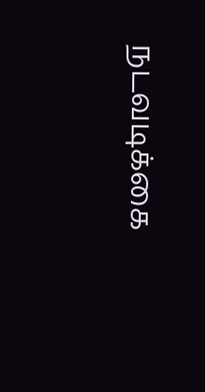நடவடிக்கை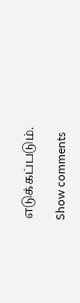எடுக்கப்படும்.

Show comments